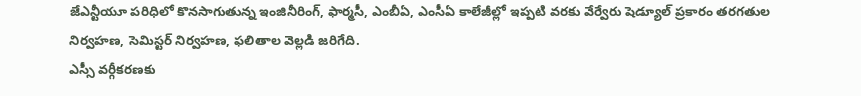జేఎన్టీయూ పరిధిలో కొనసాగుతున్న ఇంజినీరింగ్, ఫార్మసీ, ఎంబీఏ, ఎంసీఏ కాలేజీల్లో ఇప్పటి వరకు వేర్వేరు షెడ్యూల్ ప్రకారం తరగతుల నిర్వహణ, సెమిస్టర్ నిర్వహణ, ఫలితాల వెల్లడి జరిగేది.
ఎస్సీ వర్గీకరణకు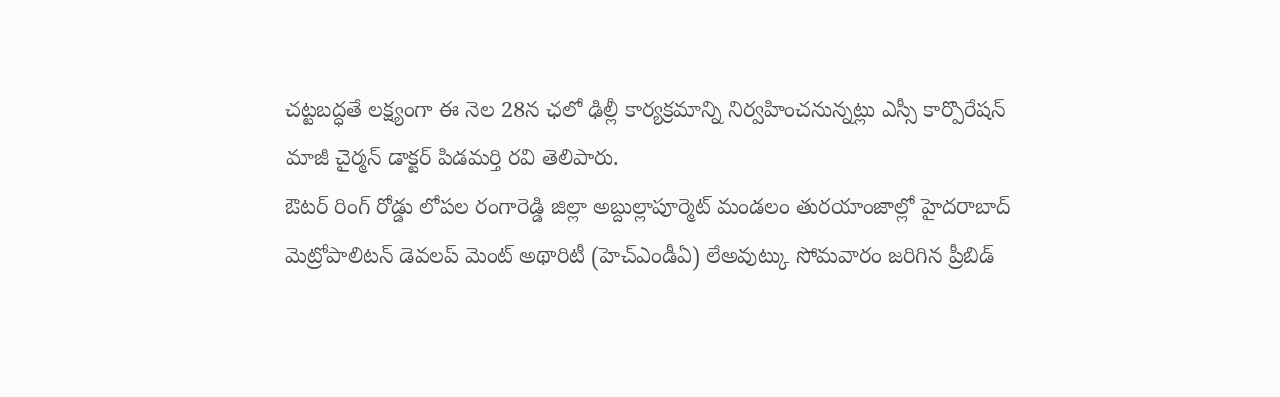చట్టబద్ధతే లక్ష్యంగా ఈ నెల 28న ఛలో ఢిల్లీ కార్యక్రమాన్ని నిర్వహించనున్నట్లు ఎస్సీ కార్పొరేషన్ మాజీ చైర్మన్ డాక్టర్ పిడమర్తి రవి తెలిపారు.
ఔటర్ రింగ్ రోడ్డు లోపల రంగారెడ్డి జిల్లా అబ్దుల్లాపూర్మెట్ మండలం తురయాంజాల్లో హైదరాబాద్ మెట్రోపాలిటన్ డెవలప్ మెంట్ అథారిటీ (హెచ్ఎండీఏ) లేఅవుట్కు సోమవారం జరిగిన ప్రీబిడ్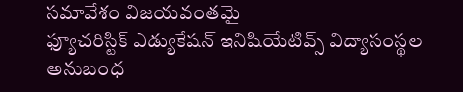సమావేశం విజయవంతమై
ఫ్యూచరిస్టిక్ ఎడ్యుకేషన్ ఇనిషియేటివ్స్ విద్యాసంస్థల అనుబంధ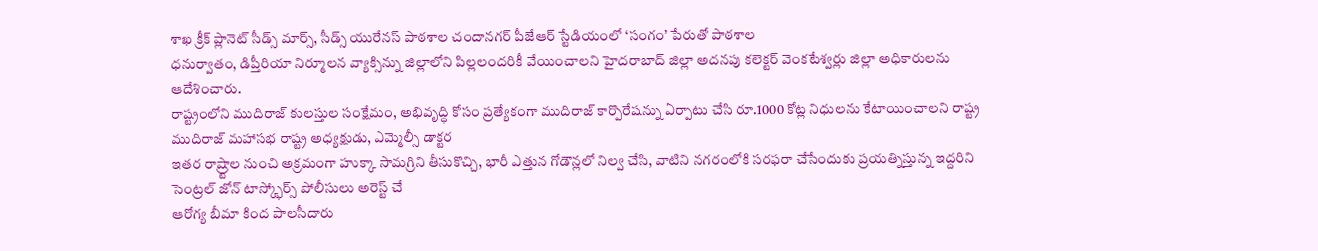శాఖ క్రీక్ ప్లానెట్ సీడ్స్ మార్స్, సీడ్స్ యురేనస్ పాఠశాల చందానగర్ పీజేఆర్ స్టేడియంలో ‘సంగం’ పేరుతో పాఠశాల
ధనుర్వాతం, డిప్తీరియా నిర్మూలన వ్యాక్సిన్ను జిల్లాలోని పిల్లలందరికీ వేయించాలని హైదరాబాద్ జిల్లా అదనపు కలెక్టర్ వెంకటేశ్వర్లు జిల్లా అధికారులను ఆదేశించారు.
రాష్ట్రంలోని ముదిరాజ్ కులస్తుల సంక్షేమం, అభివృద్ధి కోసం ప్రత్యేకంగా ముదిరాజ్ కార్పొరేషన్ను ఏర్పాటు చేసి రూ.1000 కోట్ల నిధులను కేటాయించాలని రాష్ట్ర ముదిరాజ్ మహాసభ రాష్ట్ర అధ్యక్షుడు, ఎమ్మెల్సీ డాక్టర
ఇతర రాష్ర్టాల నుంచి అక్రమంగా హుక్కా సామగ్రిని తీసుకొచ్చి, భారీ ఎత్తున గోడౌన్లలో నిల్వ చేసి, వాటిని నగరంలోకి సరఫరా చేసేందుకు ప్రయత్నిస్తున్న ఇద్దరిని సెంట్రల్ జోన్ టాస్క్ఫోర్స్ పోలీసులు అరెస్ట్ చే
ఆరోగ్య బీమా కింద పాలసీదారు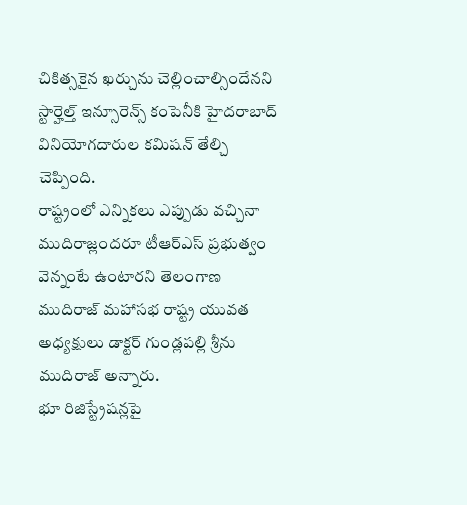చికిత్సకైన ఖర్చును చెల్లించాల్సిందేనని స్టార్హెల్త్ ఇన్సూరెన్స్ కంపెనీకి హైదరాబాద్ వినియోగదారుల కమిషన్ తేల్చి చెప్పింది.
రాష్ట్రంలో ఎన్నికలు ఎప్పుడు వచ్చినా ముదిరాజ్లందరూ టీఆర్ఎస్ ప్రభుత్వం వెన్నంటే ఉంటారని తెలంగాణ ముదిరాజ్ మహాసభ రాష్ట్ర యువత అధ్యక్షులు డాక్టర్ గుండ్లపల్లి శ్రీను ముదిరాజ్ అన్నారు.
భూ రిజిస్ట్రేషన్లపై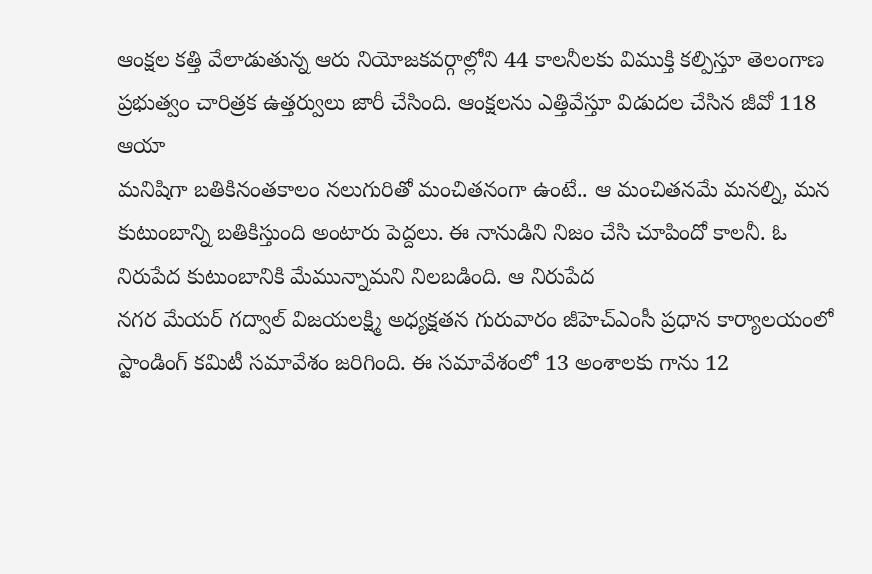ఆంక్షల కత్తి వేలాడుతున్న ఆరు నియోజకవర్గాల్లోని 44 కాలనీలకు విముక్తి కల్పిస్తూ తెలంగాణ ప్రభుత్వం చారిత్రక ఉత్తర్వులు జారీ చేసింది. ఆంక్షలను ఎత్తివేస్తూ విడుదల చేసిన జీవో 118 ఆయా
మనిషిగా బతికినంతకాలం నలుగురితో మంచితనంగా ఉంటే.. ఆ మంచితనమే మనల్ని, మన కుటుంబాన్ని బతికిస్తుంది అంటారు పెద్దలు. ఈ నానుడిని నిజం చేసి చూపిందో కాలనీ. ఓ నిరుపేద కుటుంబానికి మేమున్నామని నిలబడింది. ఆ నిరుపేద
నగర మేయర్ గద్వాల్ విజయలక్ష్మి అధ్యక్షతన గురువారం జీహెచ్ఎంసీ ప్రధాన కార్యాలయంలో స్టాండింగ్ కమిటీ సమావేశం జరిగింది. ఈ సమావేశంలో 13 అంశాలకు గాను 12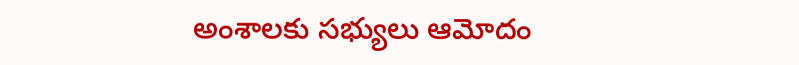అంశాలకు సభ్యులు ఆమోదం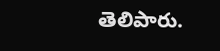తెలిపారు.